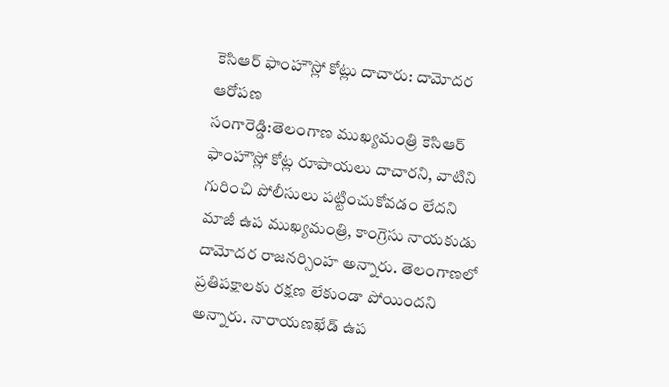కెసిఆర్ ఫాంహౌస్లో కోట్లు దాచారు: దామోదర ఆరోపణ
సంగారెడ్డి:తెలంగాణ ముఖ్యమంత్రి కెసిఆర్ ఫాంహౌస్లో కోట్ల రూపాయలు దాచారని, వాటిని గురించి పోలీసులు పట్టించుకోవడం లేదని మాజీ ఉప ముఖ్యమంత్రి, కాంగ్రెసు నాయకుడు దామోదర రాజనర్సింహ అన్నారు. తెలంగాణలో ప్రతిపక్షాలకు రక్షణ లేకుండా పోయిందని అన్నారు. నారాయణఖేడ్ ఉప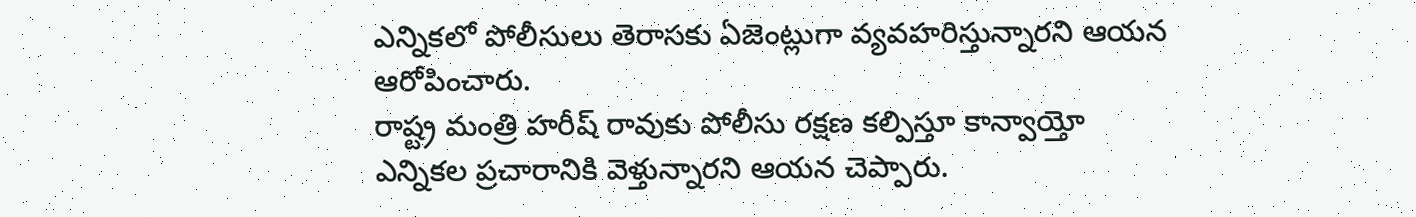ఎన్నికలో పోలీసులు తెరాసకు ఏజెంట్లుగా వ్యవహరిస్తున్నారని ఆయన ఆరోపించారు.
రాష్ట్ర మంత్రి హరీష్ రావుకు పోలీసు రక్షణ కల్పిస్తూ కాన్వాయ్తో ఎన్నికల ప్రచారానికి వెళ్తున్నారని ఆయన చెప్పారు.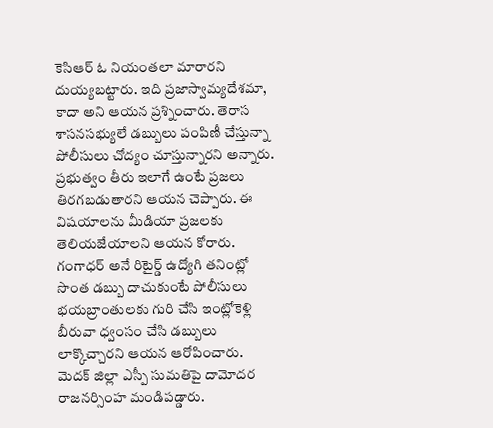కెసిఆర్ ఓ నియంతలా మారారని దుయ్యబట్టారు. ఇది ప్రజాస్వామ్యదేశమా, కాదా అని ఆయన ప్రశ్నించారు. తెరాస శాసనసభ్యులే డబ్బులు పంపిణీ చేస్తున్నా పోలీసులు చోద్యం చూస్తున్నారని అన్నారు.
ప్రభుత్వం తీరు ఇలాగే ఉంటే ప్రజలు తిరగబడుతారని ఆయన చెప్పారు. ఈ విషయాలను మీడియా ప్రజలకు తెలియజేయాలని ఆయన కోరారు. గంగాధర్ అనే రిటైర్డ్ ఉద్యోగి తనింట్లో సొంత డబ్బు దాచుకుంటే పోలీసులు భయబ్రాంతులకు గురి చేసి ఇంట్లోకెళ్లి బీరువా ధ్వంసం చేసి డబ్బులు లాక్కొచ్చారని ఆయన ఆరోపించారు.
మెదక్ జిల్లా ఎస్పీ సుమతిపై దామోదర రాజనర్సింహ మండిపడ్డారు.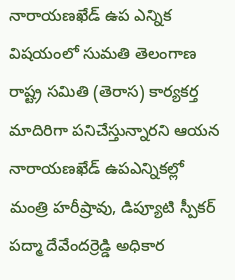నారాయణఖేడ్ ఉప ఎన్నిక విషయంలో సుమతి తెలంగాణ రాష్ట్ర సమితి (తెరాస) కార్యకర్త మాదిరిగా పనిచేస్తున్నారని ఆయన నారాయణఖేడ్ ఉపఎన్నికల్లో మంత్రి హరీష్రావు, డిప్యూటి స్పీకర్ పద్మా దేవేందర్రెడ్డి అధికార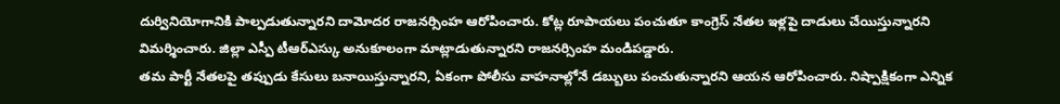దుర్వినియోగానికి పాల్పడుతున్నారని దామోదర రాజనర్సింహ ఆరోపించారు. కోట్ల రూపాయలు పంచుతూ కాంగ్రెస్ నేతల ఇళ్లపై దాడులు చేయిస్తున్నారని విమర్శించారు. జిల్లా ఎస్పీ టీఆర్ఎస్కు అనుకూలంగా మాట్లాడుతున్నారని రాజనర్సింహ మండిపడ్డారు.
తమ పార్టీ నేతలపై తప్పుడు కేసులు బనాయిస్తున్నారని, ఏకంగా పోలీసు వాహనాల్లోనే డబ్బులు పంచుతున్నారని ఆయన ఆరోపించారు. నిష్పాక్షికంగా ఎన్నిక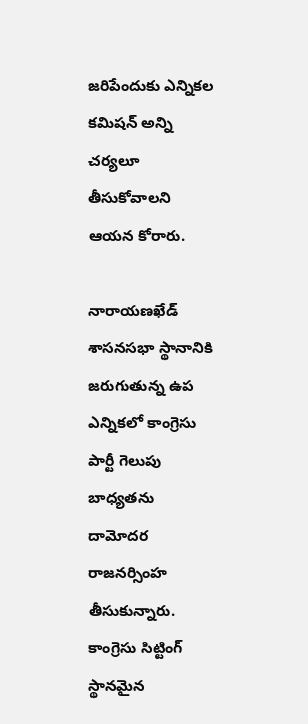జరిపేందుకు ఎన్నికల కమిషన్ అన్ని చర్యలూ తీసుకోవాలని ఆయన కోరారు.

నారాయణఖేడ్ శాసనసభా స్థానానికి జరుగుతున్న ఉప ఎన్నికలో కాంగ్రెసు పార్టీ గెలుపు బాధ్యతను దామోదర రాజనర్సింహ తీసుకున్నారు. కాంగ్రెసు సిట్టింగ్ స్థానమైన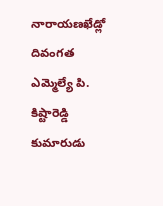నారాయణఖేడ్లో దివంగత ఎమ్మెల్యే పి. కిష్టారెడ్డి కుమారుడు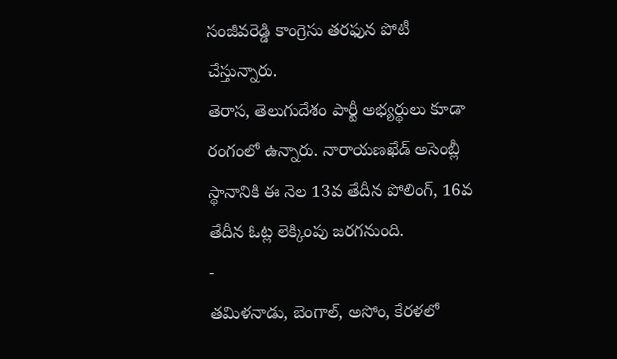సంజీవరెడ్డి కాంగ్రెసు తరఫున పోటీ చేస్తున్నారు.
తెరాస, తెలుగుదేశం పార్టీ అభ్యర్థులు కూడా రంగంలో ఉన్నారు. నారాయణఖేడ్ అసెంబ్లీ స్థానానికి ఈ నెల 13వ తేదీన పోలింగ్, 16వ తేదీన ఓట్ల లెక్కింపు జరగనుంది.
-
తమిళనాడు, బెంగాల్, అసోం, కేరళలో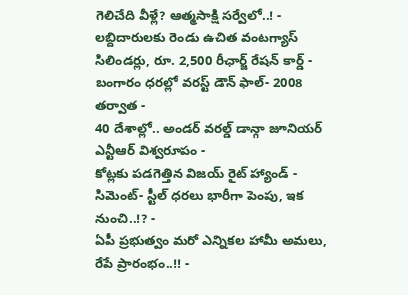గెలిచేది వీళ్లే? ఆత్మసాక్షి సర్వేలో..! -
లబ్దిదారులకు రెండు ఉచిత వంటగ్యాస్ సిలిండర్లు, రూ. 2,500 రీఛార్జ్ రేషన్ కార్డ్ -
బంగారం ధరల్లో వరస్ట్ డౌన్ ఫాల్- 2008 తర్వాత -
40 దేశాల్లో.. అండర్ వరల్డ్ డాన్గా జూనియర్ ఎన్టీఆర్ విశ్వరూపం -
కోట్లకు పడగెత్తిన విజయ్ రైట్ హ్యాండ్ -
సిమెంట్- స్టీల్ ధరలు భారీగా పెంపు, ఇక నుంచి..!? -
ఏపీ ప్రభుత్వం మరో ఎన్నికల హామీ అమలు, రేపే ప్రారంభం..!! -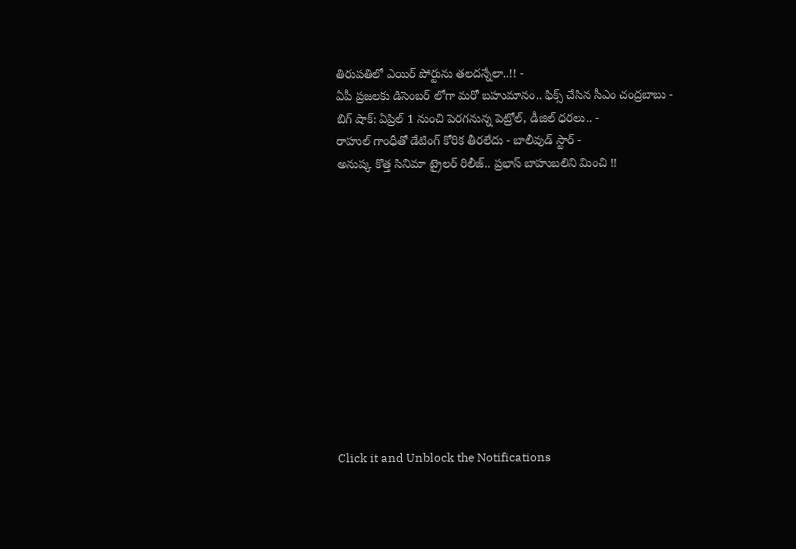తిరుపతిలో ఎయిర్ పోర్టును తలదన్నేలా..!! -
ఏపీ ప్రజలకు డిసెంబర్ లోగా మరో బహుమానం.. ఫిక్స్ చేసిన సీఎం చంద్రబాబు -
బిగ్ షాక్: ఏప్రిల్ 1 నుంచి పెరగనున్న పెట్రోల్, డీజిల్ ధరలు.. -
రాహుల్ గాంధీతో డేటింగ్ కోరిక తీరలేదు - బాలీవుడ్ స్టార్ -
అనుష్క కొత్త సినిమా ట్రైలర్ రిలీజ్.. ప్రభాస్ బాహుబలిని మించి !!












Click it and Unblock the Notifications